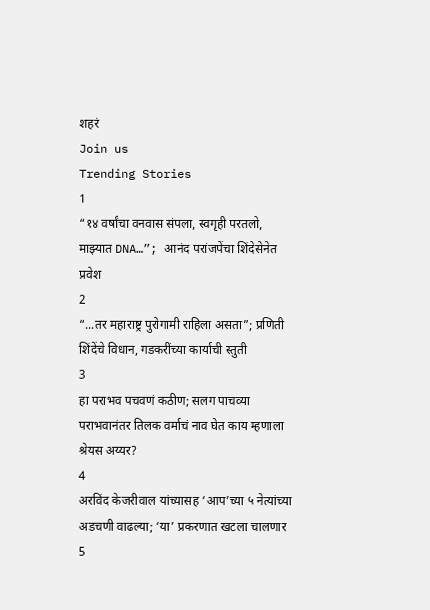शहरं
Join us
Trending Stories
1
“१४ वर्षांचा वनवास संपला, स्वगृही परतलो, माझ्यात DNA…”; आनंद परांजपेंचा शिंदेसेनेत प्रवेश
2
“...तर महाराष्ट्र पुरोगामी राहिला असता”; प्रणिती शिंदेंचे विधान, गडकरींच्या कार्याची स्तुती
3
हा पराभव पचवणं कठीण; सलग पाचव्या पराभवानंतर तिलक वर्माचं नाव घेत काय म्हणाला श्रेयस अय्यर?
4
अरविंद केजरीवाल यांच्यासह ‘आप’च्या ५ नेत्यांच्या अडचणी वाढल्या; ‘या’ प्रकरणात खटला चालणार
5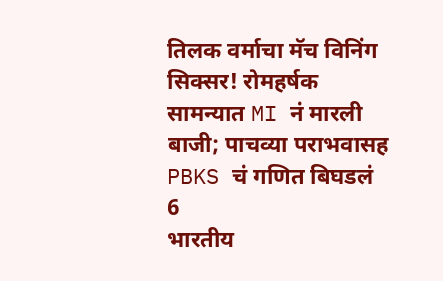तिलक वर्माचा मॅच विनिंग सिक्सर! रोमहर्षक सामन्यात MI नं मारली बाजी; पाचव्या पराभवासह PBKS चं गणित बिघडलं
6
भारतीय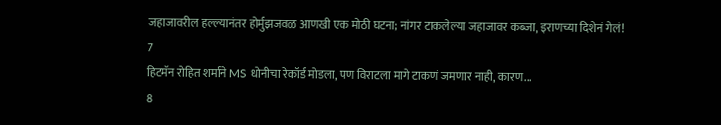जहाजावरील हल्ल्यानंतर होर्मुझजवळ आणखी एक मोठी घटना; नांगर टाकलेल्या जहाजावर कब्जा, इराणच्या दिशेनं गेलं!
7
हिटमॅन रोहित शर्माने MS धोनीचा रेकॉर्ड मोडला, पण विराटला मागे टाकणं जमणार नाही, कारण...
8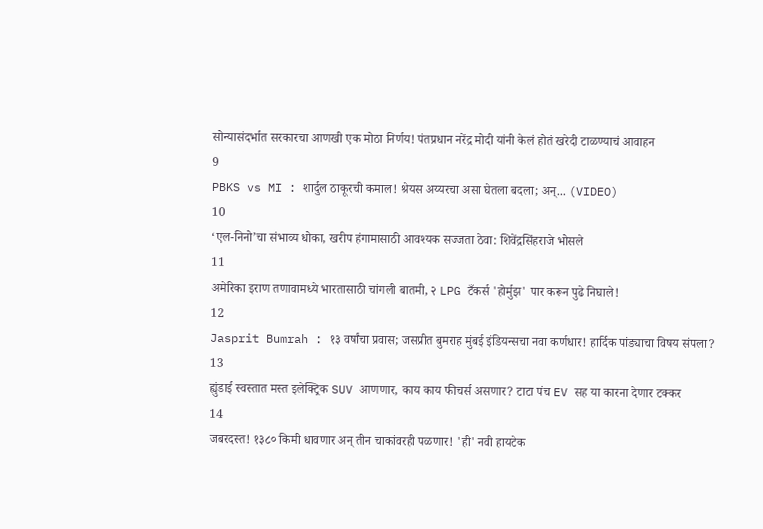सोन्यासंदर्भात सरकारचा आणखी एक मोठा निर्णय! पंतप्रधान नरेंद्र मोदी यांनी केलं होतं खरेदी टाळण्याचं आवाहन
9
PBKS vs MI : शार्दुल ठाकूरची कमाल! श्रेयस अय्यरचा असा घेतला बदला; अन्... (VIDEO)
10
‘एल-निनो’चा संभाव्य धोका, खरीप हंगामासाठी आवश्यक सज्जता ठेवा: शिवेंद्रसिंहराजे भोसले
11
अमेरिका इराण तणावामध्ये भारतासाठी चांगली बातमी, २ LPG टँकर्स 'होर्मुझ' पार करून पुढे निघाले!
12
Jasprit Bumrah : १३ वर्षांचा प्रवास; जसप्रीत बुमराह मुंबई इंडियन्सचा नवा कर्णधार! हार्दिक पांड्याचा विषय संपला?
13
ह्युंडाई स्वस्तात मस्त इलेक्ट्रिक SUV आणणार, काय काय फीचर्स असणार? टाटा पंच EV सह या कारना देणार टक्कर
14
जबरदस्त! १३८० किमी धावणार अन् तीन चाकांवरही पळणार! 'ही' नवी हायटेक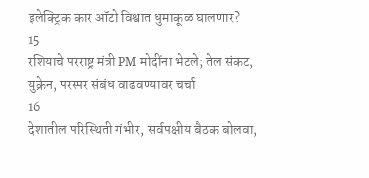इलेक्ट्रिक कार ऑटो विश्वात धुमाकूळ घालणार?
15
रशियाचे परराष्ट्र मंत्री PM मोदींना भेटले; तेल संकट, युक्रेन, परस्पर संबंध वाढवण्यावर चर्चा
16
देशातील परिस्थिती गंभीर, सर्वपक्षीय बैठक बोलवा,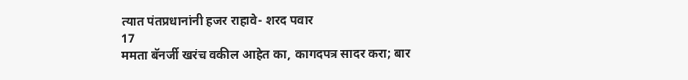त्यात पंतप्रधानांनी हजर राहावे- शरद पवार
17
ममता बॅनर्जी खरंच वकील आहेत का, कागदपत्र सादर करा; बार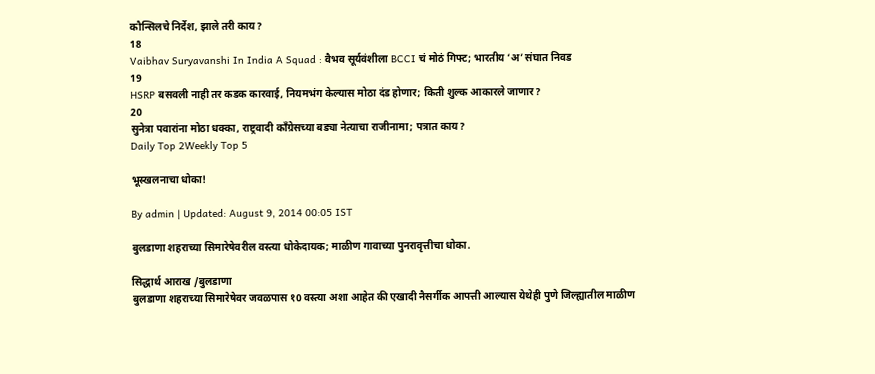कौन्सिलचे निर्देश, झाले तरी काय?
18
Vaibhav Suryavanshi In India A Squad : वैभव सूर्यवंशीला BCCI चं मोठं गिफ्ट; भारतीय ‘अ’ संघात निवड
19
HSRP बसवली नाही तर कडक कारवाई, नियमभंग केल्यास मोठा दंड होणार; किती शुल्क आकारले जाणार?
20
सुनेत्रा पवारांना मोठा धक्का, राष्ट्रवादी काँग्रेसच्या बड्या नेत्याचा राजीनामा; पत्रात काय?
Daily Top 2Weekly Top 5

भूस्खलनाचा धोका!

By admin | Updated: August 9, 2014 00:05 IST

बुलडाणा शहराच्या सिमारेषेवरील वस्त्या धोकेदायक; माळीण गावाच्या पुनरावृत्तीचा धोका.

सिद्धार्थ आराख /बुलडाणा
बुलडाणा शहराच्या सिमारेषेवर जवळपास १0 वस्त्या अशा आहेत की एखादी नैसर्गीक आपत्ती आल्यास येथेही पुणे जिल्ह्यातील माळीण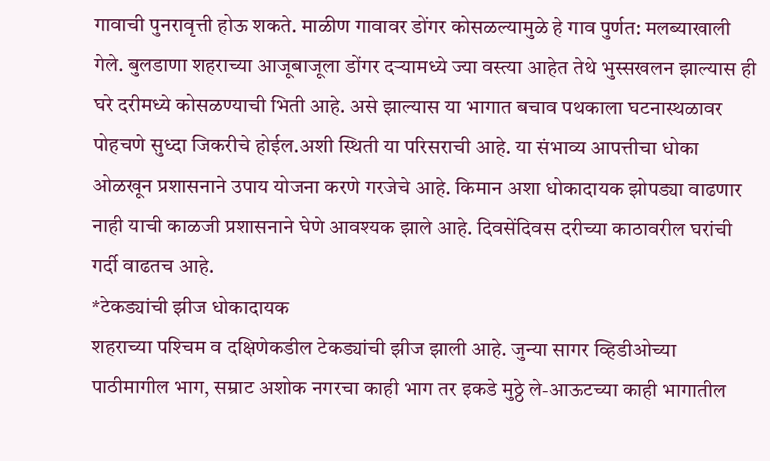गावाची पुनरावृत्ती होऊ शकते. माळीण गावावर डोंगर कोसळल्यामुळे हे गाव पुर्णत: मलब्याखाली गेले. बुलडाणा शहराच्या आजूबाजूला डोंगर दर्‍यामध्ये ज्या वस्त्या आहेत तेथे भुस्सखलन झाल्यास ही घरे दरीमध्ये कोसळण्याची भिती आहे. असे झाल्यास या भागात बचाव पथकाला घटनास्थळावर पोहचणे सुध्दा जिकरीचे होईल.अशी स्थिती या परिसराची आहे. या संभाव्य आपत्तीचा धोका ओळखून प्रशासनाने उपाय योजना करणे गरजेचे आहे. किमान अशा धोकादायक झोपड्या वाढणार नाही याची काळजी प्रशासनाने घेणे आवश्यक झाले आहे. दिवसेंदिवस दरीच्या काठावरील घरांची गर्दी वाढतच आहे.
*टेकड्यांची झीज धोकादायक
शहराच्या पश्‍चिम व दक्षिणेकडील टेकड्यांची झीज झाली आहे. जुन्या सागर व्हिडीओच्या पाठीमागील भाग, सम्राट अशोक नगरचा काही भाग तर इकडे मुठ्ठे ले-आऊटच्या काही भागातील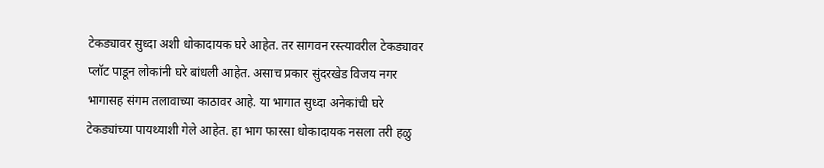टेकड्यावर सुध्दा अशी धोकादायक घरे आहेत. तर सागवन रस्त्यावरील टेकड्यावर प्लॉट पाडून लोकांनी घरे बांधली आहेत. असाच प्रकार सुंदरखेड विजय नगर भागासह संगम तलावाच्या काठावर आहे. या भागात सुध्दा अनेकांची घरे टेकड्यांच्या पायथ्याशी गेले आहेत. हा भाग फारसा धोकादायक नसला तरी हळु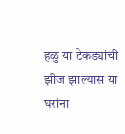हळु या टेकड्यांची झीज झाल्यास या घरांना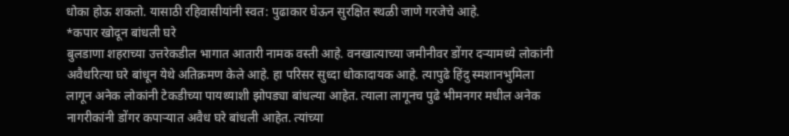धोका होऊ शकतो. यासाठी रहिवासीयांनी स्वत: पुढाकार घेऊन सुरक्षित स्थळी जाणे गरजेचे आहे.
*कपार खोदून बांधली घरे
बुलडाणा शहराच्या उत्तरेकडील भागात आतारी नामक वस्ती आहे. वनखात्याच्या जमीनीवर डोंगर दर्‍यामध्ये लोकांनी अवैधरित्या घरे बांधून येथे अतिक्रमण केले आहे. हा परिसर सुध्दा धोकादायक आहे. त्यापुढे हिंदु स्मशानभुमिला लागून अनेक लोकांनी टेकडीच्या पायथ्याशी झोपड्या बांधल्या आहेत. त्याला लागूनच पुढे भीमनगर मधील अनेक नागरीकांनी डोंगर कपार्‍यात अवैध घरे बांधली आहेत. त्यांच्या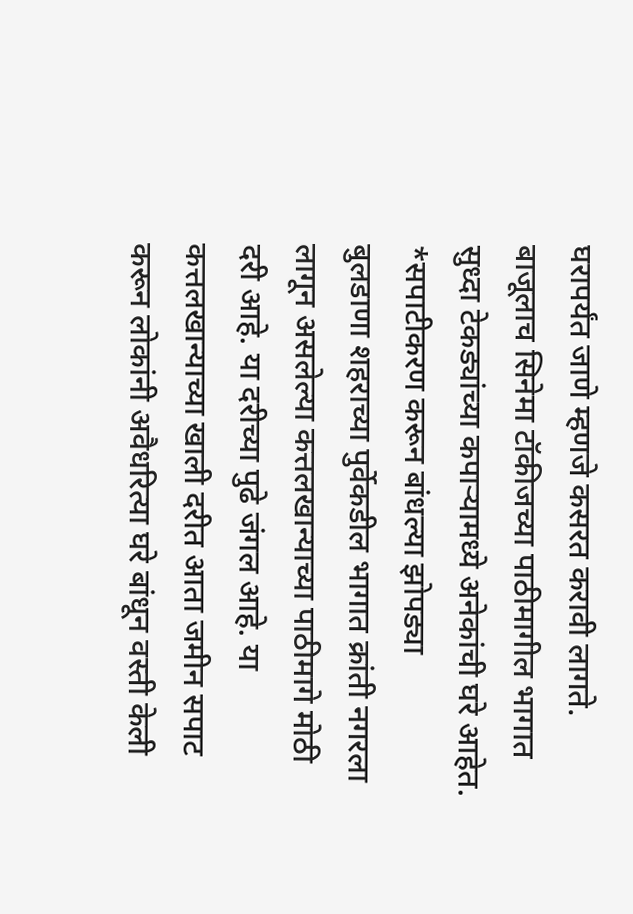घरापर्यंत जाणे म्हणजे कसरत करावी लागते. बाजूलाच सिनेमा टॉकीजच्या पाठीमागील भागात सुध्दा टेकड्यांच्या कपार्‍यामध्ये अनेकांची घरे आहेत.
*सपाटीकरण करून बांधल्या झोपड्या
बुलडाणा शहराच्या पुर्वेकडील भागात क्रांती नगरला लागून असलेल्या कत्तलखान्याच्या पाठीमागे मोठी दरी आहे. या दरीच्या पुढे जंगल आहे. या कत्तलखान्याच्या खाली दरीत आता जमीन सपाट करून लोकांनी अवैधरित्या घरे बांधून वस्ती केली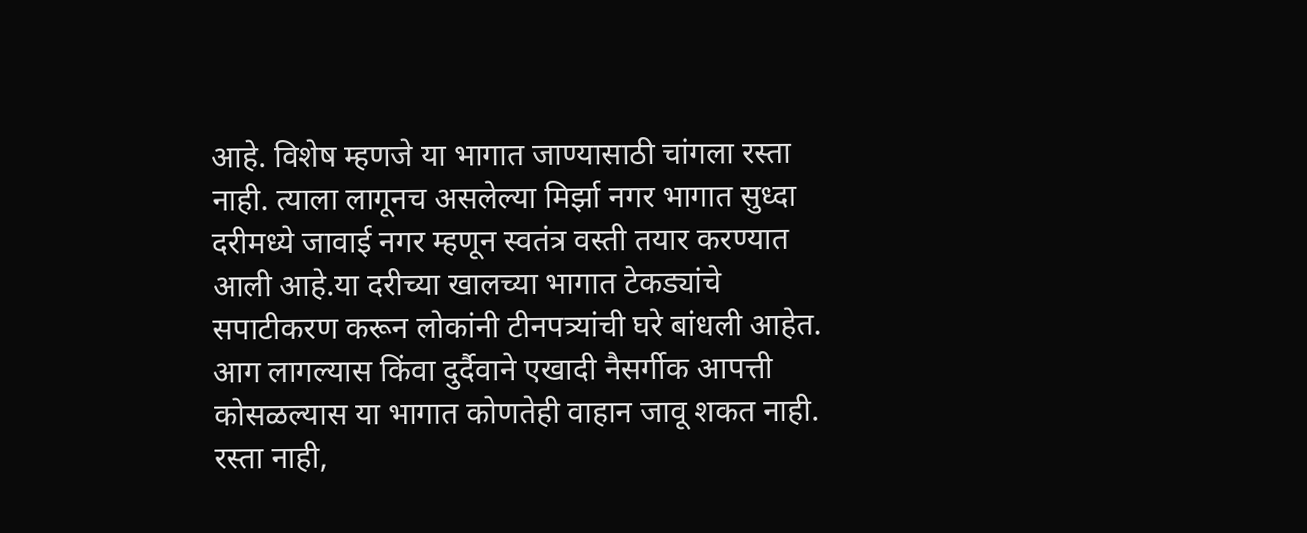आहे. विशेष म्हणजे या भागात जाण्यासाठी चांगला रस्ता नाही. त्याला लागूनच असलेल्या मिर्झा नगर भागात सुध्दा दरीमध्ये जावाई नगर म्हणून स्वतंत्र वस्ती तयार करण्यात आली आहे.या दरीच्या खालच्या भागात टेकड्यांचे सपाटीकरण करून लोकांनी टीनपत्र्यांची घरे बांधली आहेत. आग लागल्यास किंवा दुर्दैवाने एखादी नैसर्गीक आपत्ती कोसळल्यास या भागात कोणतेही वाहान जावू शकत नाही. रस्ता नाही,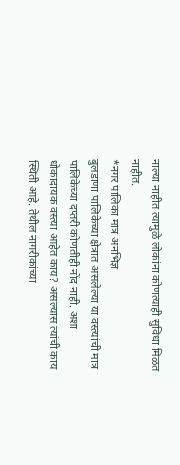नाल्या नाहीत त्यामुळे लोकांना कोणत्याही सुविधा मिळत नाहीत.
*नगर पालिका मात्र अनभिज्ञ
बुलडाणा पालिकेच्या क्षेत्रात असलेल्या या वस्त्यांची मात्र पालिकेच्या दप्तरी कोणतीही नोंद नाही. अशा धोकादायक वस्त्या आहेत काय? असल्यास त्यांची काय स्थिती आहे. तेथील नागरीकांच्या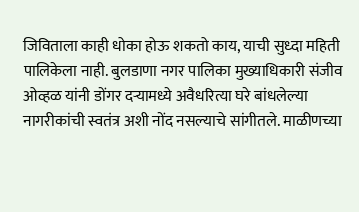जिविताला काही धोका होऊ शकतो काय, याची सुध्दा महिती पालिकेला नाही. बुलडाणा नगर पालिका मुख्याधिकारी संजीव ओव्हळ यांनी डोंगर दर्‍यामध्ये अवैधरित्या घरे बांधलेल्या नागरीकांची स्वतंत्र अशी नोंद नसल्याचे सांगीतले. माळीणच्या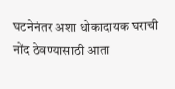घटनेनंतर अशा धोकादायक घराची नोंद ठेवण्यासाठी आता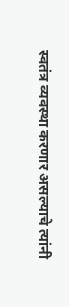स्वतंत्र व्यवस्था करणार असल्याचे त्यांनी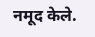नमूद केले.